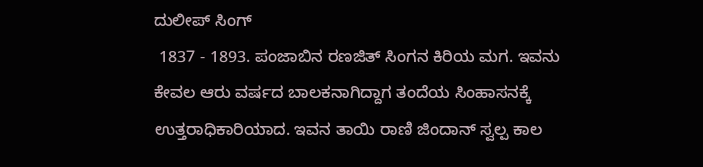ದುಲೀಪ್ ಸಿಂಗ್
 1837 - 1893. ಪಂಜಾಬಿನ ರಣಜಿತ್ ಸಿಂಗನ ಕಿರಿಯ ಮಗ. ಇವನು ಕೇವಲ ಆರು ವರ್ಷದ ಬಾಲಕನಾಗಿದ್ದಾಗ ತಂದೆಯ ಸಿಂಹಾಸನಕ್ಕೆ ಉತ್ತರಾಧಿಕಾರಿಯಾದ. ಇವನ ತಾಯಿ ರಾಣಿ ಜಿಂದಾನ್ ಸ್ವಲ್ಪ ಕಾಲ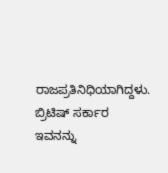ರಾಜಪ್ರತಿನಿಧಿಯಾಗಿದ್ದಳು. ಬ್ರಿಟಿಷ್ ಸರ್ಕಾರ ಇವನನ್ನು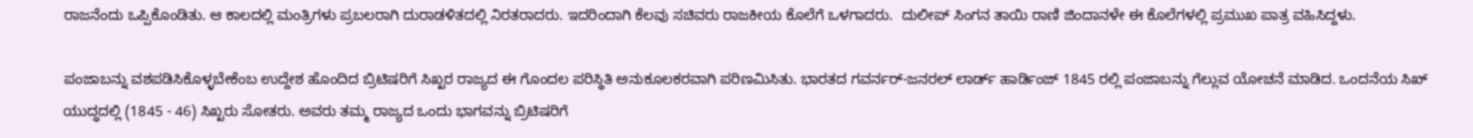ರಾಜನೆಂದು ಒಪ್ಪಿಕೊಂಡಿತು. ಆ ಕಾಲದಲ್ಲಿ ಮಂತ್ರಿಗಳು ಪ್ರಬಲರಾಗಿ ದುರಾಡಳಿತದಲ್ಲಿ ನಿರತರಾದರು. ಇದರಿಂದಾಗಿ ಕೆಲವು ಸಚಿವರು ರಾಜಕೀಯ ಕೊಲೆಗೆ ಒಳಗಾದರು.  ದುಲೀಪ್ ಸಿಂಗನ ತಾಯಿ ರಾಣಿ ಜಿಂದಾನಳೇ ಈ ಕೊಲೆಗಳಲ್ಲಿ ಪ್ರಮುಖ ಪಾತ್ರ ವಹಿಸಿದ್ದಳು.

ಪಂಜಾಬನ್ನು ವಶಪಡಿಸಿಕೊಳ್ಳಬೇಕೆಂಬ ಉದ್ದೇಶ ಹೊಂದಿದ ಬ್ರಿಟಿಷರಿಗೆ ಸಿಖ್ಖರ ರಾಜ್ಯದ ಈ ಗೊಂದಲ ಪರಿಸ್ಥಿತಿ ಅನುಕೂಲಕರವಾಗಿ ಪರಿಣಮಿಸಿತು. ಭಾರತದ ಗವರ್ನರ್-ಜನರಲ್ ಲಾರ್ಡ್ ಹಾರ್ಡಿಂಜ್ 1845 ರಲ್ಲಿ ಪಂಜಾಬನ್ನು ಗೆಲ್ಲುವ ಯೋಚನೆ ಮಾಡಿದ. ಒಂದನೆಯ ಸಿಖ್ ಯುದ್ಧದಲ್ಲಿ (1845 - 46) ಸಿಖ್ಖರು ಸೋತರು. ಅವರು ತಮ್ಮ ರಾಜ್ಯದ ಒಂದು ಭಾಗವನ್ನು ಬ್ರಿಟಿಷರಿಗೆ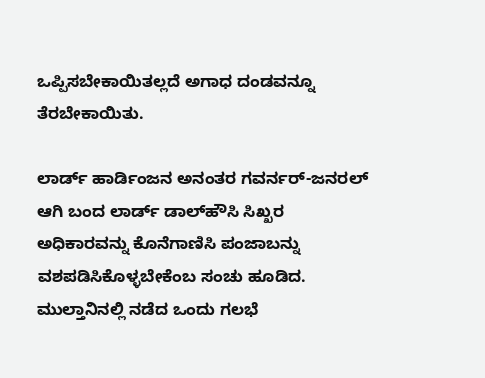ಒಪ್ಪಿಸಬೇಕಾಯಿತಲ್ಲದೆ ಅಗಾಧ ದಂಡವನ್ನೂ ತೆರಬೇಕಾಯಿತು.

ಲಾರ್ಡ್ ಹಾರ್ಡಿಂಜನ ಅನಂತರ ಗವರ್ನರ್-ಜನರಲ್ ಆಗಿ ಬಂದ ಲಾರ್ಡ್ ಡಾಲ್‍ಹೌಸಿ ಸಿಖ್ಖರ ಅಧಿಕಾರವನ್ನು ಕೊನೆಗಾಣಿಸಿ ಪಂಜಾಬನ್ನು ವಶಪಡಿಸಿಕೊಳ್ಳಬೇಕೆಂಬ ಸಂಚು ಹೂಡಿದ. ಮುಲ್ತಾನಿನಲ್ಲಿ ನಡೆದ ಒಂದು ಗಲಭೆ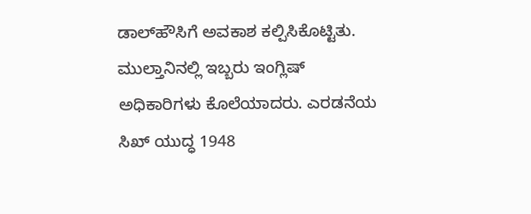ಡಾಲ್‍ಹೌಸಿಗೆ ಅವಕಾಶ ಕಲ್ಪಿಸಿಕೊಟ್ಟಿತು. ಮುಲ್ತಾನಿನಲ್ಲಿ ಇಬ್ಬರು ಇಂಗ್ಲಿಷ್ ಅಧಿಕಾರಿಗಳು ಕೊಲೆಯಾದರು. ಎರಡನೆಯ ಸಿಖ್ ಯುದ್ಧ 1948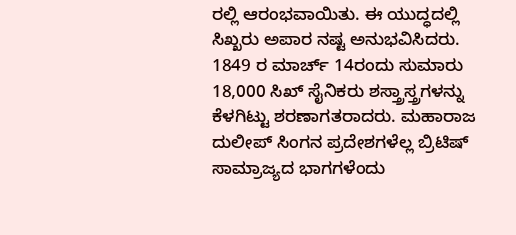ರಲ್ಲಿ ಆರಂಭವಾಯಿತು. ಈ ಯುದ್ಧದಲ್ಲಿ ಸಿಖ್ಖರು ಅಪಾರ ನಷ್ಟ ಅನುಭವಿಸಿದರು. 1849 ರ ಮಾರ್ಚ್ 14ರಂದು ಸುಮಾರು 18,000 ಸಿಖ್ ಸೈನಿಕರು ಶಸ್ತ್ರಾಸ್ತ್ರಗಳನ್ನು ಕೆಳಗಿಟ್ಟು ಶರಣಾಗತರಾದರು. ಮಹಾರಾಜ ದುಲೀಪ್ ಸಿಂಗನ ಪ್ರದೇಶಗಳೆಲ್ಲ ಬ್ರಿಟಿಷ್ ಸಾಮ್ರಾಜ್ಯದ ಭಾಗಗಳೆಂದು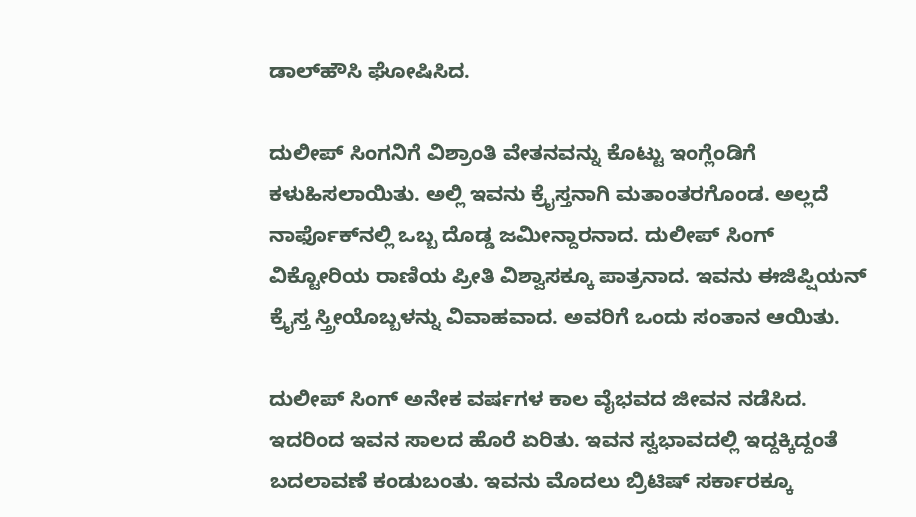ಡಾಲ್‍ಹೌಸಿ ಘೋಷಿಸಿದ.

ದುಲೀಪ್ ಸಿಂಗನಿಗೆ ವಿಶ್ರಾಂತಿ ವೇತನವನ್ನು ಕೊಟ್ಟು ಇಂಗ್ಲೆಂಡಿಗೆ ಕಳುಹಿಸಲಾಯಿತು. ಅಲ್ಲಿ ಇವನು ಕ್ರೈಸ್ತನಾಗಿ ಮತಾಂತರಗೊಂಡ. ಅಲ್ಲದೆ ನಾರ್ಫೊಕ್‍ನಲ್ಲಿ ಒಬ್ಬ ದೊಡ್ಡ ಜಮೀನ್ದಾರನಾದ. ದುಲೀಪ್ ಸಿಂಗ್ ವಿಕ್ಟೋರಿಯ ರಾಣಿಯ ಪ್ರೀತಿ ವಿಶ್ವಾಸಕ್ಕೂ ಪಾತ್ರನಾದ. ಇವನು ಈಜಿಪ್ಷಿಯನ್ ಕ್ರೈಸ್ತ ಸ್ತ್ರೀಯೊಬ್ಬಳನ್ನು ವಿವಾಹವಾದ. ಅವರಿಗೆ ಒಂದು ಸಂತಾನ ಆಯಿತು.

ದುಲೀಪ್ ಸಿಂಗ್ ಅನೇಕ ವರ್ಷಗಳ ಕಾಲ ವೈಭವದ ಜೀವನ ನಡೆಸಿದ. ಇದರಿಂದ ಇವನ ಸಾಲದ ಹೊರೆ ಏರಿತು. ಇವನ ಸ್ವಭಾವದಲ್ಲಿ ಇದ್ದಕ್ಕಿದ್ದಂತೆ ಬದಲಾವಣೆ ಕಂಡುಬಂತು. ಇವನು ಮೊದಲು ಬ್ರಿಟಿಷ್ ಸರ್ಕಾರಕ್ಕೂ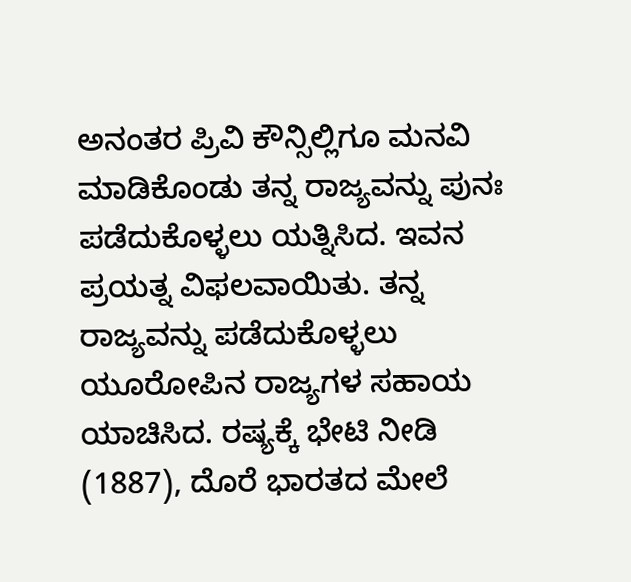ಅನಂತರ ಪ್ರಿವಿ ಕೌನ್ಸಿಲ್ಲಿಗೂ ಮನವಿ ಮಾಡಿಕೊಂಡು ತನ್ನ ರಾಜ್ಯವನ್ನು ಪುನಃ ಪಡೆದುಕೊಳ್ಳಲು ಯತ್ನಿಸಿದ. ಇವನ ಪ್ರಯತ್ನ ವಿಫಲವಾಯಿತು. ತನ್ನ ರಾಜ್ಯವನ್ನು ಪಡೆದುಕೊಳ್ಳಲು ಯೂರೋಪಿನ ರಾಜ್ಯಗಳ ಸಹಾಯ ಯಾಚಿಸಿದ. ರಷ್ಯಕ್ಕೆ ಭೇಟಿ ನೀಡಿ (1887), ದೊರೆ ಭಾರತದ ಮೇಲೆ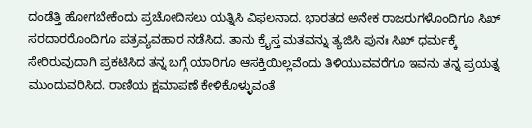ದಂಡೆತ್ತಿ ಹೋಗಬೇಕೆಂದು ಪ್ರಚೋದಿಸಲು ಯತ್ನಿಸಿ ವಿಫಲನಾದ. ಭಾರತದ ಅನೇಕ ರಾಜರುಗಳೊಂದಿಗೂ ಸಿಖ್ ಸರದಾರರೊಂದಿಗೂ ಪತ್ರವ್ಯವಹಾರ ನಡೆಸಿದ. ತಾನು ಕ್ರೈಸ್ತ ಮತವನ್ನು ತ್ಯಜಿಸಿ ಪುನಃ ಸಿಖ್ ಧರ್ಮಕ್ಕೆ ಸೇರಿರುವುದಾಗಿ ಪ್ರಕಟಿಸಿದ ತನ್ನ ಬಗ್ಗೆ ಯಾರಿಗೂ ಆಸಕ್ತಿಯಿಲ್ಲವೆಂದು ತಿಳಿಯುವವರೆಗೂ ಇವನು ತನ್ನ ಪ್ರಯತ್ನ ಮುಂದುವರಿಸಿದ. ರಾಣಿಯ ಕ್ಷಮಾಪಣೆ ಕೇಳಿಕೊಳ್ಳುವಂತೆ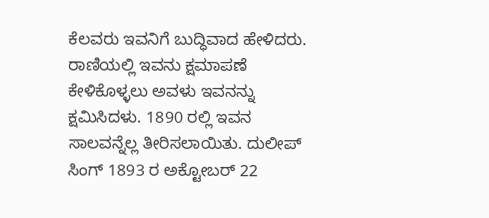ಕೆಲವರು ಇವನಿಗೆ ಬುದ್ಧಿವಾದ ಹೇಳಿದರು. ರಾಣಿಯಲ್ಲಿ ಇವನು ಕ್ಷಮಾಪಣೆ ಕೇಳಿಕೊಳ್ಳಲು ಅವಳು ಇವನನ್ನು ಕ್ಷಮಿಸಿದಳು. 1890 ರಲ್ಲಿ ಇವನ ಸಾಲವನ್ನೆಲ್ಲ ತೀರಿಸಲಾಯಿತು. ದುಲೀಪ್ ಸಿಂಗ್ 1893 ರ ಅಕ್ಟೋಬರ್ 22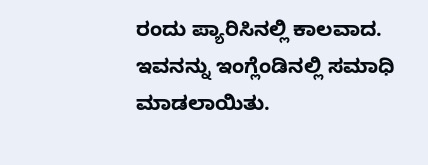ರಂದು ಪ್ಯಾರಿಸಿನಲ್ಲಿ ಕಾಲವಾದ. ಇವನನ್ನು ಇಂಗ್ಲೆಂಡಿನಲ್ಲಿ ಸಮಾಧಿ ಮಾಡಲಾಯಿತು.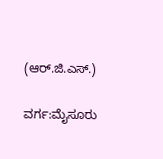(ಆರ್.ಜಿ.ಎಸ್.)

ವರ್ಗ:ಮೈಸೂರು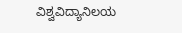ವಿಶ್ವವಿದ್ಯಾನಿಲಯ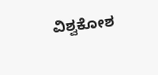ವಿಶ್ವಕೋಶ